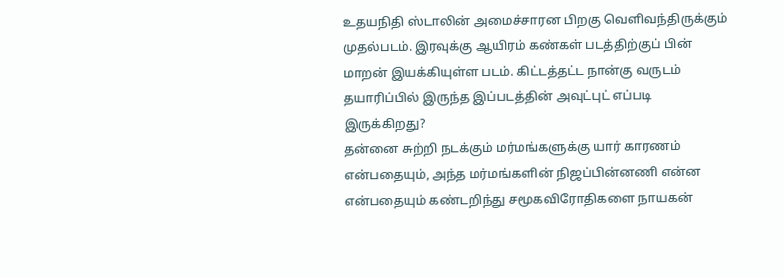உதயநிதி ஸ்டாலின் அமைச்சாரன பிறகு வெளிவந்திருக்கும் முதல்படம். இரவுக்கு ஆயிரம் கண்கள் படத்திற்குப் பின் மாறன் இயக்கியுள்ள படம். கிட்டத்தட்ட நான்கு வருடம் தயாரிப்பில் இருந்த இப்படத்தின் அவுட்புட் எப்படி இருக்கிறது?
தன்னை சுற்றி நடக்கும் மர்மங்களுக்கு யார் காரணம் என்பதையும், அந்த மர்மங்களின் நிஜப்பின்னணி என்ன என்பதையும் கண்டறிந்து சமூகவிரோதிகளை நாயகன்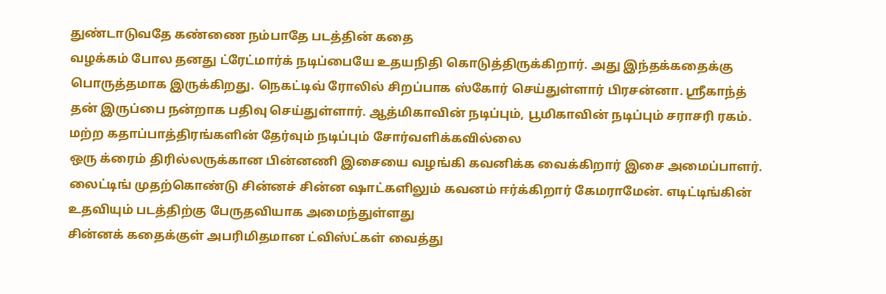துண்டாடுவதே கண்ணை நம்பாதே படத்தின் கதை
வழக்கம் போல தனது ட்ரேட்மார்க் நடிப்பையே உதயநிதி கொடுத்திருக்கிறார். அது இந்தக்கதைக்கு பொருத்தமாக இருக்கிறது. நெகட்டிவ் ரோலில் சிறப்பாக ஸ்கோர் செய்துள்ளார் பிரசன்னா. ஸ்ரீகாந்த் தன் இருப்பை நன்றாக பதிவு செய்துள்ளார். ஆத்மிகாவின் நடிப்பும், பூமிகாவின் நடிப்பும் சராசரி ரகம். மற்ற கதாப்பாத்திரங்களின் தேர்வும் நடிப்பும் சோர்வளிக்கவில்லை
ஒரு க்ரைம் திரில்லருக்கான பின்னணி இசையை வழங்கி கவனிக்க வைக்கிறார் இசை அமைப்பாளர். லைட்டிங் முதற்கொண்டு சின்னச் சின்ன ஷாட்களிலும் கவனம் ஈர்க்கிறார் கேமராமேன். எடிட்டிங்கின் உதவியும் படத்திற்கு பேருதவியாக அமைந்துள்ளது
சின்னக் கதைக்குள் அபரிமிதமான ட்விஸ்ட்கள் வைத்து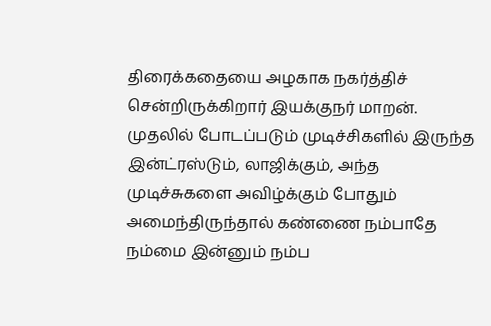திரைக்கதையை அழகாக நகர்த்திச் சென்றிருக்கிறார் இயக்குநர் மாறன். முதலில் போடப்படும் முடிச்சிகளில் இருந்த இன்ட்ரஸ்டும், லாஜிக்கும், அந்த முடிச்சுகளை அவிழ்க்கும் போதும் அமைந்திருந்தால் கண்ணை நம்பாதே நம்மை இன்னும் நம்ப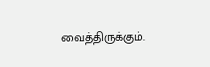வைத்திருக்கும்.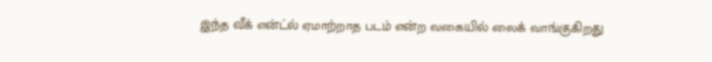இந்த வீக் என்ட்ல் ஏமாற்றாத படம் என்ற வகையில் லைக் வாங்குகிறது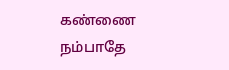கண்ணை நம்பாதே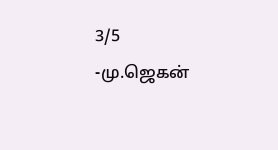3/5
-மு.ஜெகன்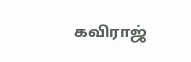கவிராஜ்